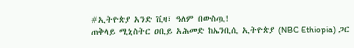#ኢትዮጵያ አንድ ቪዛ፣ ዓለም በውስጧ!
ጠቅላይ ሚኒስትር ዐቢይ አሕመድ ከኤንቢሲ ኢትዮጵያ (NBC Ethiopia) ጋር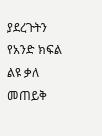ያደረጉትን የአንድ ክፍል ልዩ ቃለ መጠይቅ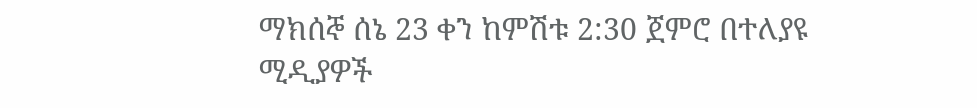ማክሰኞ ሰኔ 23 ቀን ከምሽቱ 2:30 ጀምሮ በተለያዩ ሚዲያዎች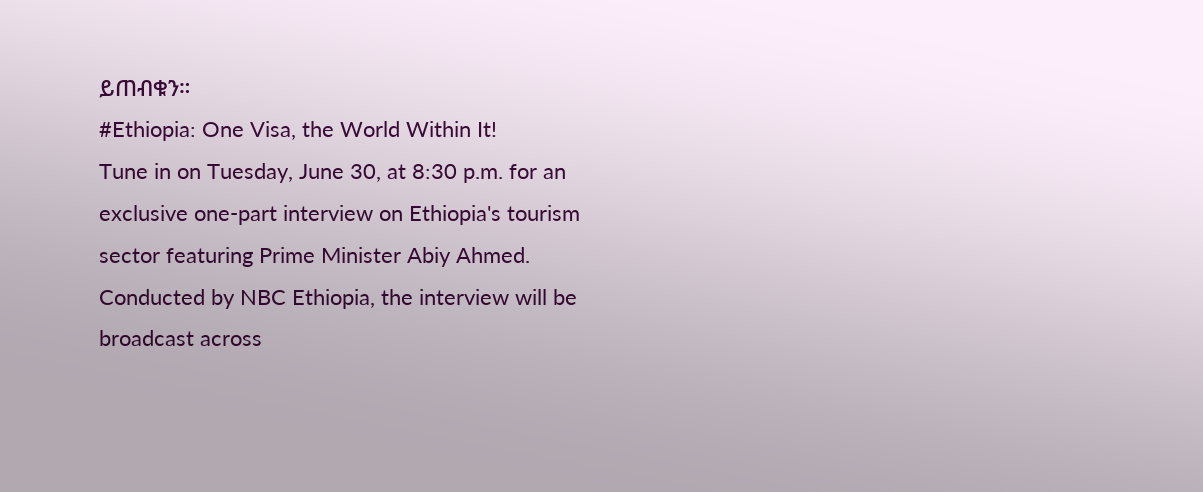ይጠብቁን።
#Ethiopia: One Visa, the World Within It!
Tune in on Tuesday, June 30, at 8:30 p.m. for an exclusive one-part interview on Ethiopia's tourism sector featuring Prime Minister Abiy Ahmed. Conducted by NBC Ethiopia, the interview will be broadcast across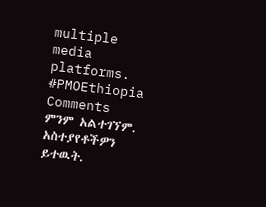multiple media platforms.
#PMOEthiopia
Comments
ምንም አልተገኘም.
አስተያየቶችዎን ይተዉት.